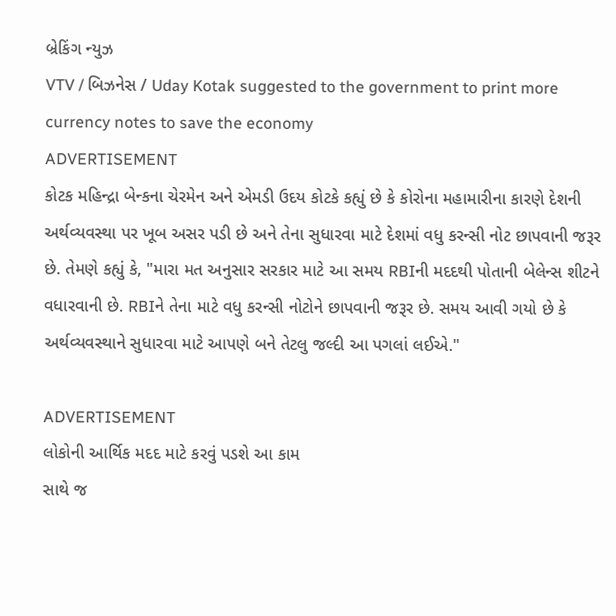બ્રેકિંગ ન્યુઝ
VTV / બિઝનેસ / Uday Kotak suggested to the government to print more currency notes to save the economy
ADVERTISEMENT
કોટક મહિન્દ્રા બેન્કના ચેરમેન અને એમડી ઉદય કોટકે કહ્યું છે કે કોરોના મહામારીના કારણે દેશની અર્થવ્યવસ્થા પર ખૂબ અસર પડી છે અને તેના સુધારવા માટે દેશમાં વધુ કરન્સી નોટ છાપવાની જરૂર છે. તેમણે કહ્યું કે, "મારા મત અનુસાર સરકાર માટે આ સમય RBIની મદદથી પોતાની બેલેન્સ શીટને વધારવાની છે. RBIને તેના માટે વધુ કરન્સી નોટોને છાપવાની જરૂર છે. સમય આવી ગયો છે કે અર્થવ્યવસ્થાને સુધારવા માટે આપણે બને તેટલુ જલ્દી આ પગલાં લઈએ."

ADVERTISEMENT
લોકોની આર્થિક મદદ માટે કરવું પડશે આ કામ
સાથે જ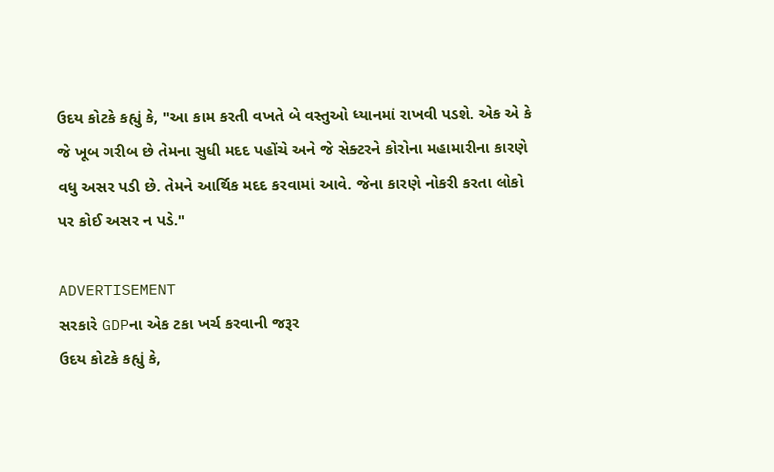ઉદય કોટકે કહ્યું કે, "આ કામ કરતી વખતે બે વસ્તુઓ ધ્યાનમાં રાખવી પડશે. એક એ કે જે ખૂબ ગરીબ છે તેમના સુધી મદદ પહોંચે અને જે સેક્ટરને કોરોના મહામારીના કારણે વધુ અસર પડી છે. તેમને આર્થિક મદદ કરવામાં આવે. જેના કારણે નોકરી કરતા લોકો પર કોઈ અસર ન પડે."

ADVERTISEMENT
સરકારે GDPના એક ટકા ખર્ચ કરવાની જરૂર
ઉદય કોટકે કહ્યું કે,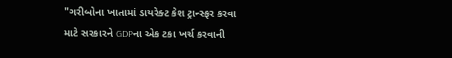"ગરીબોના ખાતામાં ડાયરેક્ટ કેશ ટ્રાન્સ્ફર કરવા માટે સરકારને GDPના એક ટકા ખર્ચ કરવાની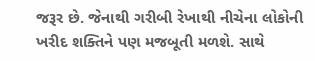જરૂર છે. જેનાથી ગરીબી રેખાથી નીચેના લોકોની ખરીદ શક્તિને પણ મજબૂતી મળશે. સાથે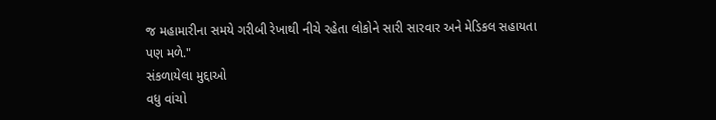જ મહામારીના સમયે ગરીબી રેખાથી નીચે રહેતા લોકોને સારી સારવાર અને મેડિકલ સહાયતા પણ મળે."
સંકળાયેલા મુદ્દાઓ
વધુ વાંચો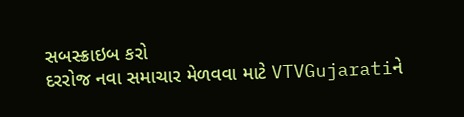સબસ્ક્રાઇબ કરો
દરરોજ નવા સમાચાર મેળવવા માટે VTVGujaratiને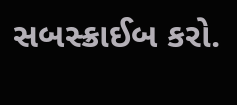સબસ્ક્રાઈબ કરો.